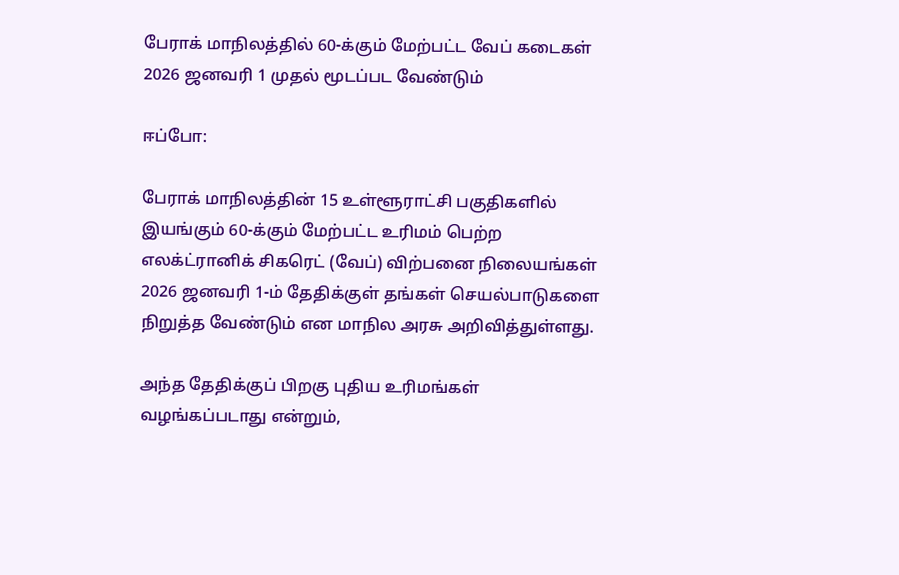பேராக் மாநிலத்தில் 60-க்கும் மேற்பட்ட வேப் கடைகள் 2026 ஜனவரி 1 முதல் மூடப்பட வேண்டும்

ஈப்போ:

பேராக் மாநிலத்தின் 15 உள்ளூராட்சி பகுதிகளில் இயங்கும் 60-க்கும் மேற்பட்ட உரிமம் பெற்ற எலக்ட்ரானிக் சிகரெட் (வேப்) விற்பனை நிலையங்கள் 2026 ஜனவரி 1-ம் தேதிக்குள் தங்கள் செயல்பாடுகளை நிறுத்த வேண்டும் என மாநில அரசு அறிவித்துள்ளது.

அந்த தேதிக்குப் பிறகு புதிய உரிமங்கள் வழங்கப்படாது என்றும்,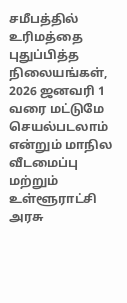சமீபத்தில் உரிமத்தை புதுப்பித்த நிலையங்கள், 2026 ஜனவரி 1 வரை மட்டுமே செயல்படலாம் என்றும் மாநில வீடமைப்பு மற்றும் உள்ளூராட்சி அரசு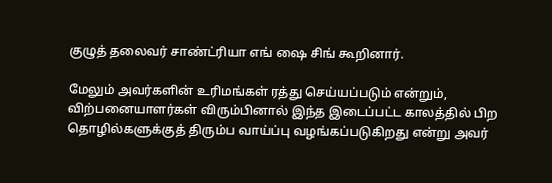குழுத் தலைவர் சாண்ட்ரியா எங் ஷை சிங் கூறினார்.

மேலும் அவர்களின் உரிமங்கள் ரத்து செய்யப்படும் என்றும், விற்பனையாளர்கள் விரும்பினால் இந்த இடைப்பட்ட காலத்தில் பிற தொழில்களுக்குத் திரும்ப வாய்ப்பு வழங்கப்படுகிறது என்று அவர்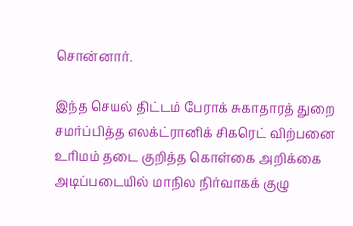சொன்னார்.

இந்த செயல் திட்டம் பேராக் சுகாதாரத் துறை சமர்ப்பித்த எலக்ட்ரானிக் சிகரெட் விற்பனை உரிமம் தடை குறித்த கொள்கை அறிக்கை அடிப்படையில் மாநில நிர்வாகக் குழு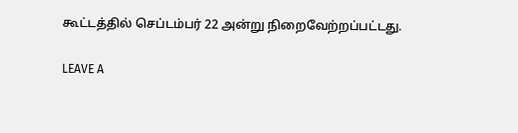கூட்டத்தில் செப்டம்பர் 22 அன்று நிறைவேற்றப்பட்டது.

LEAVE A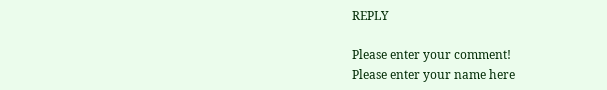REPLY

Please enter your comment!
Please enter your name here